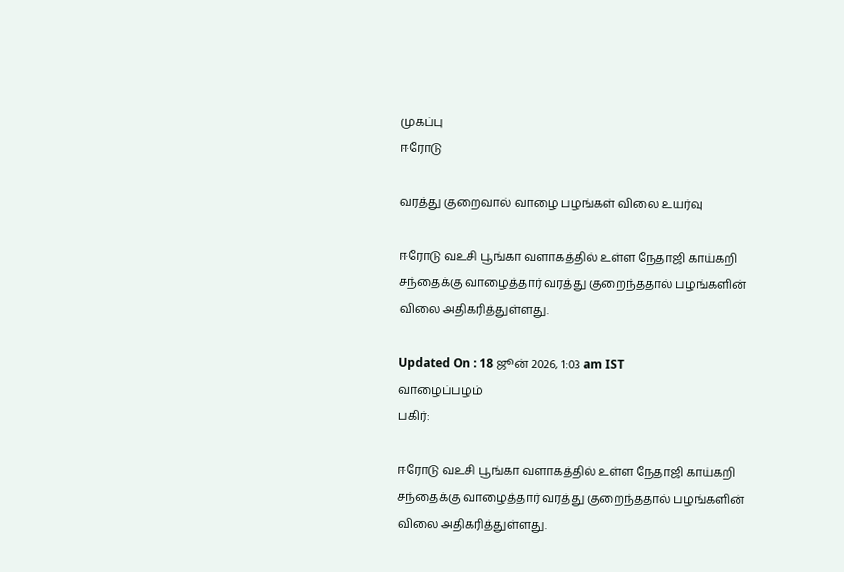முகப்பு
ஈரோடு

வரத்து குறைவால் வாழை பழங்கள் விலை உயர்வு

ஈரோடு வஉசி பூங்கா வளாகத்தில் உள்ள நேதாஜி காய்கறி சந்தைக்கு வாழைத்தார் வரத்து குறைந்ததால் பழங்களின் விலை அதிகரித்துள்ளது.

Updated On : 18 ஜூன் 2026, 1:03 am IST
வாழைப்பழம்
பகிர்:

ஈரோடு வஉசி பூங்கா வளாகத்தில் உள்ள நேதாஜி காய்கறி சந்தைக்கு வாழைத்தார் வரத்து குறைந்ததால் பழங்களின் விலை அதிகரித்துள்ளது.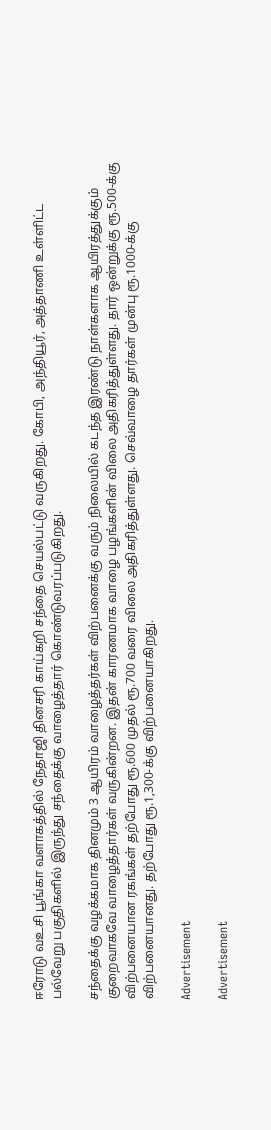ஈரோடு வஉசி பூங்கா வளாகத்தில் நேதாஜி தினசரி காய்கறி சந்தை செயல்பட்டு வருகிறது. கோபி, அந்தியூர், அத்தாணி உள்ளிட்ட பல்வேறு பகுதிகளில் இருந்து சந்தைக்கு வாழைத்தார் கொண்டுவரப்படுகிறது.

சந்தைக்கு வழக்கமாக தினமும் 3 ஆயிரம் வாழைத்தர்கள் விற்பனைக்கு வரும் நிலையில் கடந்த இரண்டு நாள்களாக ஆயிரத்துக்கும் குறைவாகவே வாழைத்தார்கள் வருகின்றன. இதன் காரணமாக வாழை பழங்களின் விலை அதிகரித்துள்ளது. தார் ஒன்றுக்கு ரூ.500-க்கு விற்பனையான ரகங்கள் தற்போது ரூ.600 முதல் ரூ.700 வரை விலை அதிகரித்துள்ளது. செவ்வாழை தார்கள் முன்பு ரூ.1000-க்கு விற்பனையானது. தற்போது ரூ.1,300-க்கு விற்பனையாகிறது.

Advertisement

Advertisement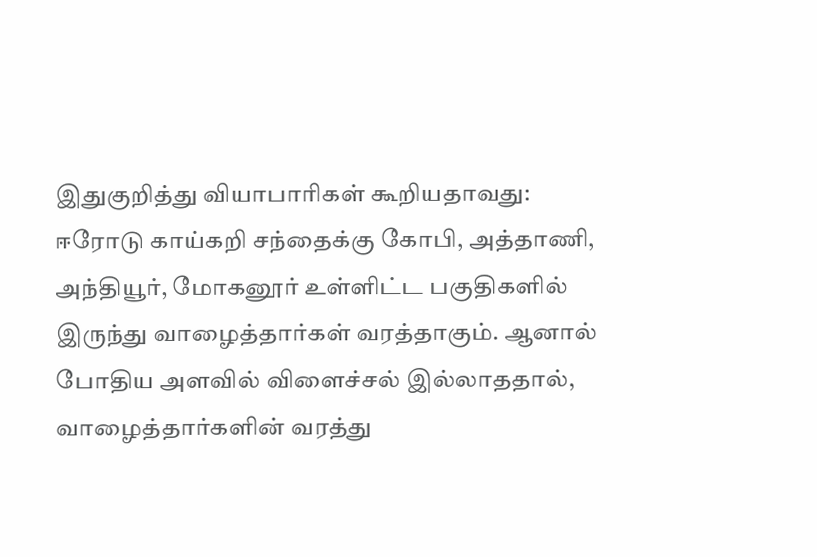இதுகுறித்து வியாபாரிகள் கூறியதாவது: ஈரோடு காய்கறி சந்தைக்கு கோபி, அத்தாணி, அந்தியூர், மோகனூர் உள்ளிட்ட பகுதிகளில் இருந்து வாழைத்தார்கள் வரத்தாகும். ஆனால் போதிய அளவில் விளைச்சல் இல்லாததால், வாழைத்தார்களின் வரத்து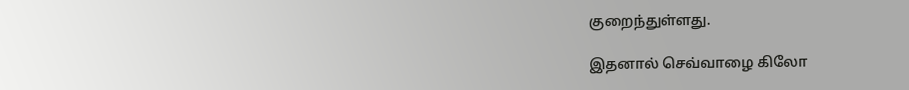குறைந்துள்ளது.

இதனால் செவ்வாழை கிலோ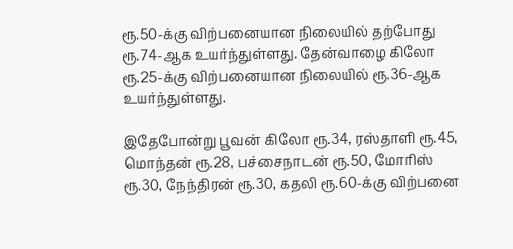ரூ.50-க்கு விற்பனையான நிலையில் தற்போது ரூ.74-ஆக உயர்ந்துள்ளது. தேன்வாழை கிலோ ரூ.25-க்கு விற்பனையான நிலையில் ரூ.36-ஆக உயர்ந்துள்ளது.

இதேபோன்று பூவன் கிலோ ரூ.34, ரஸ்தாளி ரூ.45, மொந்தன் ரூ.28, பச்சைநாடன் ரூ.50, மோரிஸ் ரூ.30, நேந்திரன் ரூ.30, கதலி ரூ.60-க்கு விற்பனை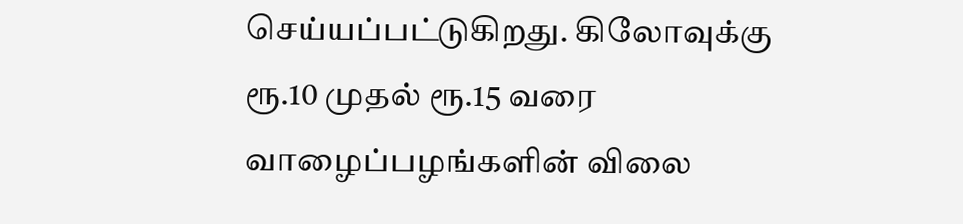செய்யப்பட்டுகிறது. கிலோவுக்கு ரூ.10 முதல் ரூ.15 வரை வாழைப்பழங்களின் விலை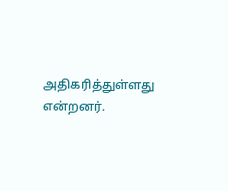அதிகரித்துள்ளது என்றனர்.